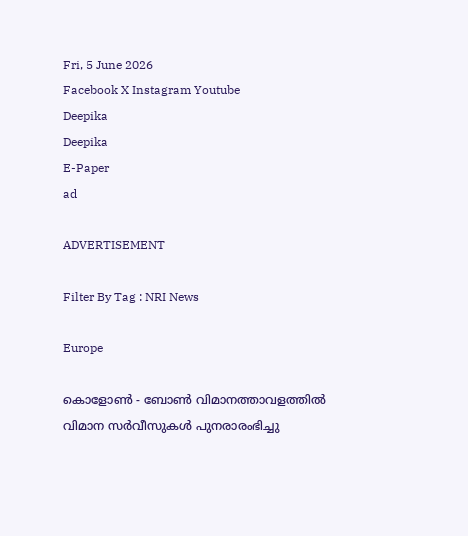Fri, 5 June 2026
Facebook X Instagram Youtube
Deepika
Deepika
E-Paper
ad

ADVERTISEMENT

Filter By Tag : NRI News

Europe

കൊളോൺ - ബോൺ വിമാനത്താവളത്തിൽ വിമാന സർവീസുകൾ പുനരാരംഭിച്ചു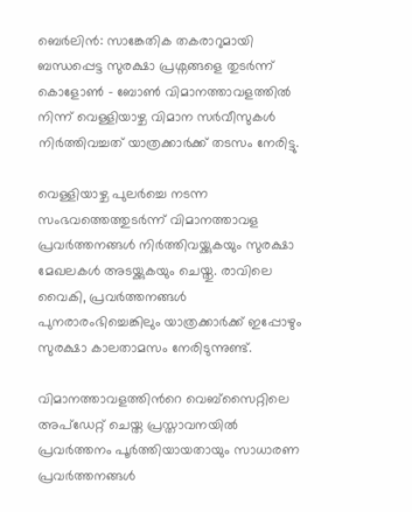ബെർലിൻ: സാങ്കേതിക തകരാറുമായി ബന്ധപ്പെട്ട സുരക്ഷാ പ്രശ്നങ്ങളെ തുടർന്ന് കൊളോൺ - ബോൺ വിമാനത്താവളത്തിൽ നിന്ന് വെള്ളിയാഴ്ച വിമാന സർവീസുകൾ നിർത്തിവച്ചത് യാത്രക്കാർക്ക് തടസം നേരിട്ടു.

വെള്ളിയാഴ്ച പുലർച്ചെ നടന്ന സംഭവത്തെത്തുടർന്ന് വിമാനത്താവള പ്രവർത്തനങ്ങൾ നിർത്തിവയ്ക്കുകയും സുരക്ഷാ മേഖലകൾ അടയ്ക്കുകയും ചെയ്തു. രാവിലെ വൈകി, പ്രവർത്തനങ്ങൾ പുനരാരംഭിച്ചെങ്കിലും യാത്രക്കാർക്ക് ഇപ്പോഴും സുരക്ഷാ കാലതാമസം നേരിടുന്നുണ്ട്.

വിമാനത്താവളത്തിന്‍റെ വെബ്സൈറ്റിലെ അപ്ഡേറ്റ് ചെയ്ത പ്രസ്താവനയിൽ പ്രവർത്തനം പൂർത്തിയായതായും സാധാരണ പ്രവർത്തനങ്ങൾ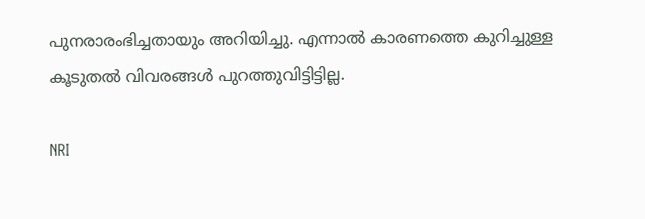പുനരാരംഭിച്ചതായും അറിയിച്ചു. എന്നാൽ കാരണത്തെ കുറിച്ചുള്ള കൂടുതൽ വിവരങ്ങൾ പുറത്തുവിട്ടിട്ടില്ല.

NRI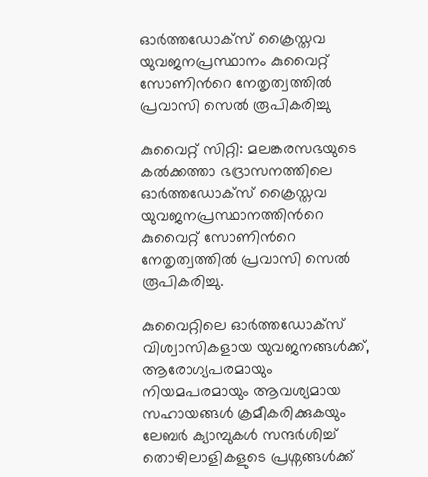ഓർത്തഡോക്സ്‌ ക്രൈസ്തവ യുവജനപ്രസ്ഥാനം കുവൈറ്റ്‌ സോണിന്‍റെ നേതൃത്വത്തിൽ പ്രവാസി സെൽ രൂപികരിച്ചു

കുവൈറ്റ് സിറ്റി‌: മലങ്കരസഭയുടെ കൽക്കത്താ ഭദ്രാസനത്തിലെ ഓർത്തഡോക്സ്‌ ക്രൈസ്തവ യുവജനപ്രസ്ഥാനത്തിന്‍റെ കുവൈറ്റ്‌ സോണിന്‍റെ നേതൃത്വത്തിൽ പ്രവാസി സെൽ രൂപികരിച്ചു.

കുവൈറ്റിലെ ഓർത്തഡോക്സ്‌ വിശ്വാസികളായ യുവജനങ്ങൾക്ക്‌, ആരോഗ്യപരമായും നിയമപരമായും ആവശ്യമായ സഹായങ്ങൾ ക്രമീകരിക്കുകയും ലേബർ ക്യാമ്പുകൾ സന്ദർശിച്ച്‌ തൊഴിലാളികളുടെ പ്രശ്നങ്ങൾക്ക്‌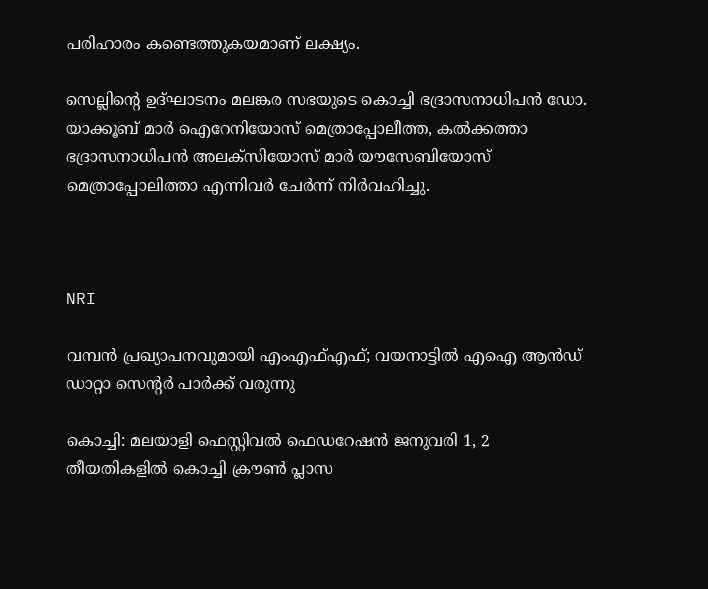പരിഹാരം കണ്ടെത്തുകയമാണ് ലക്ഷ്യം.

സെല്ലിന്‍റെ ഉദ്ഘാടനം മലങ്കര സഭയുടെ കൊച്ചി ഭദ്രാസനാധിപൻ ഡോ. യാക്കൂബ്‌ മാർ ഐറേനിയോസ്‌ മെത്രാപ്പോലീത്ത, കൽക്കത്താ ഭദ്രാസനാധിപൻ അലക്സിയോസ്‌ മാർ യൗസേബിയോസ്‌ മെത്രാപ്പോലിത്താ എന്നിവർ ചേർന്ന്‌ നിർവഹിച്ചു.



NRI

വമ്പൻ പ്രഖ്യാപനവുമായി എംഎഫ്എഫ്; വയനാട്ടിൽ എഐ ആൻഡ് ഡാറ്റാ സെന്‍റർ പാർക്ക് വരുന്നു

കൊച്ചി: മലയാളി ഫെസ്റ്റിവൽ ഫെഡറേഷൻ ജനുവരി 1, 2 തീയതികളിൽ കൊച്ചി ക്രൗൺ പ്ലാസ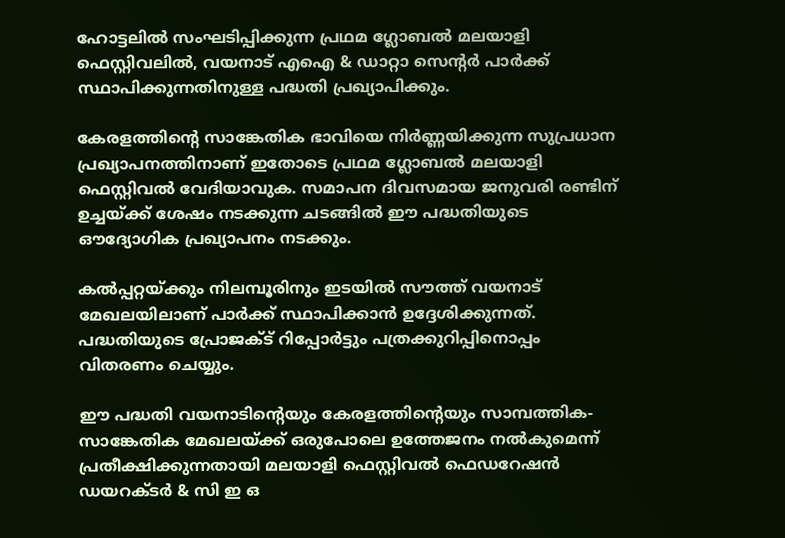ഹോട്ടലിൽ സംഘടിപ്പിക്കുന്ന പ്രഥമ ഗ്ലോബൽ മലയാളി ഫെസ്റ്റിവലിൽ, വയനാട് എഐ & ഡാറ്റാ സെന്‍റർ പാർക്ക് സ്ഥാപിക്കുന്നതിനുള്ള പദ്ധതി പ്രഖ്യാപിക്കും.

കേരളത്തിന്‍റെ സാങ്കേതിക ഭാവിയെ നിർണ്ണയിക്കുന്ന സുപ്രധാന പ്രഖ്യാപനത്തിനാണ് ഇതോടെ പ്രഥമ ഗ്ലോബൽ മലയാളി ഫെസ്റ്റിവൽ വേദിയാവുക. സമാപന ദിവസമായ ജനുവരി രണ്ടിന് ഉച്ചയ്ക്ക് ശേഷം നടക്കുന്ന ചടങ്ങിൽ ഈ പദ്ധതിയുടെ ഔദ്യോഗിക പ്രഖ്യാപനം നടക്കും.

കൽപ്പറ്റയ്ക്കും നിലമ്പൂരിനും ഇടയിൽ സൗത്ത് വയനാട് മേഖലയിലാണ് പാർക്ക് സ്ഥാപിക്കാൻ ഉദ്ദേശിക്കുന്നത്. പദ്ധതിയുടെ പ്രോജക്ട് റിപ്പോർട്ടും പത്രക്കുറിപ്പിനൊപ്പം വിതരണം ചെയ്യും.

ഈ പദ്ധതി വയനാടിന്‍റെയും കേരളത്തിന്‍റെയും സാമ്പത്തിക-സാങ്കേതിക മേഖലയ്ക്ക് ഒരുപോലെ ഉത്തേജനം നൽകുമെന്ന് പ്രതീക്ഷിക്കുന്നതായി മലയാളി ഫെസ്റ്റിവൽ ഫെഡറേഷൻ ഡയറക്ടർ & സി ഇ ഒ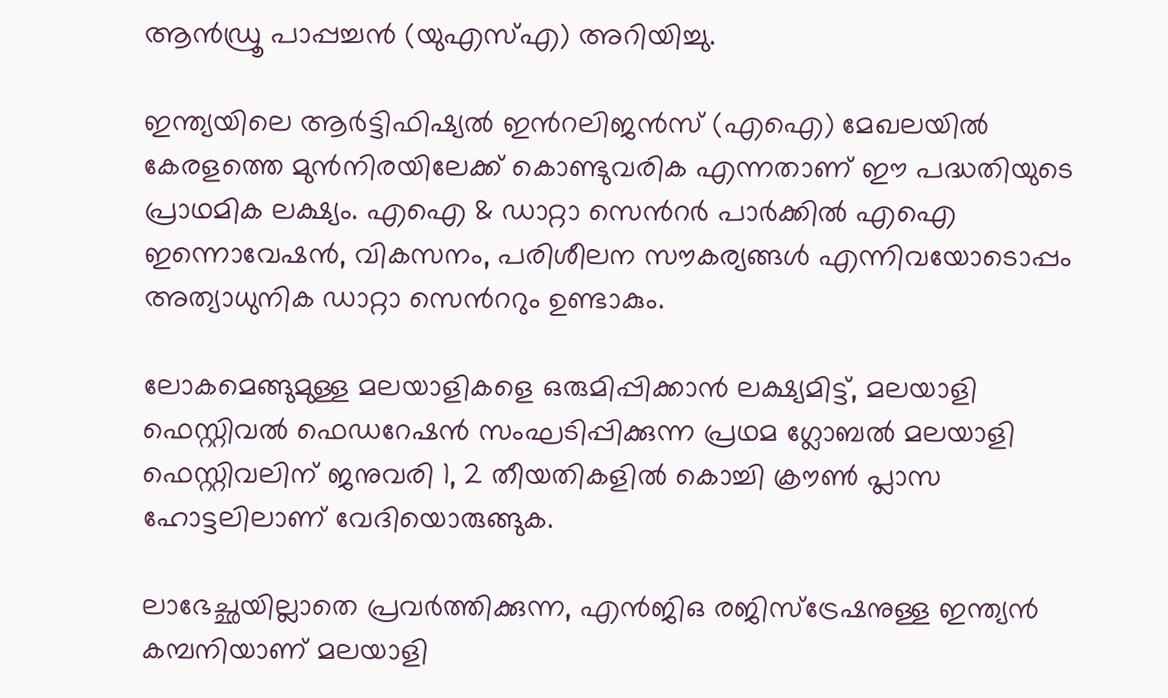ആൻഡ്രൂ പാപ്പച്ചൻ (യുഎസ്എ) അറിയിച്ചു.

ഇന്ത്യയിലെ ആർട്ടിഫിഷ്യൽ ഇന്‍റലിജൻസ് (എഐ) മേഖലയിൽ കേരളത്തെ മുൻനിരയിലേക്ക് കൊണ്ടുവരിക എന്നതാണ് ഈ പദ്ധതിയുടെ പ്രാഥമിക ലക്ഷ്യം. എഐ & ഡാറ്റാ സെന്‍റർ പാർക്കിൽ എഐ ഇന്നൊവേഷൻ, വികസനം, പരിശീലന സൗകര്യങ്ങൾ എന്നിവയോടൊപ്പം അത്യാധുനിക ഡാറ്റാ സെന്‍ററും ഉണ്ടാകും.

ലോകമെങ്ങുമുള്ള മലയാളികളെ ഒരുമിപ്പിക്കാൻ ലക്ഷ്യമിട്ട്, മലയാളി ഫെസ്റ്റിവൽ ഫെഡറേഷൻ സംഘടിപ്പിക്കുന്ന പ്രഥമ ഗ്ലോബൽ മലയാളി ഫെസ്റ്റിവലിന് ജനുവരി 1, 2 തീയതികളിൽ കൊച്ചി ക്രൗൺ പ്ലാസ ഹോട്ടലിലാണ് വേദിയൊരുങ്ങുക.

ലാഭേച്ഛയില്ലാതെ പ്രവർത്തിക്കുന്ന, എൻജിഒ രജിസ്ട്രേഷനുള്ള ഇന്ത്യൻ കമ്പനിയാണ് മലയാളി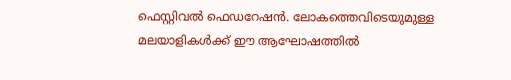ഫെസ്റ്റിവൽ ഫെഡറേഷൻ. ലോകത്തെവിടെയുമുള്ള മലയാളികൾക്ക് ഈ ആഘോഷത്തിൽ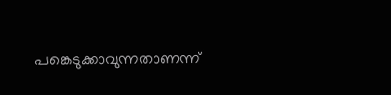പങ്കെടുക്കാവുന്നതാണന്ന്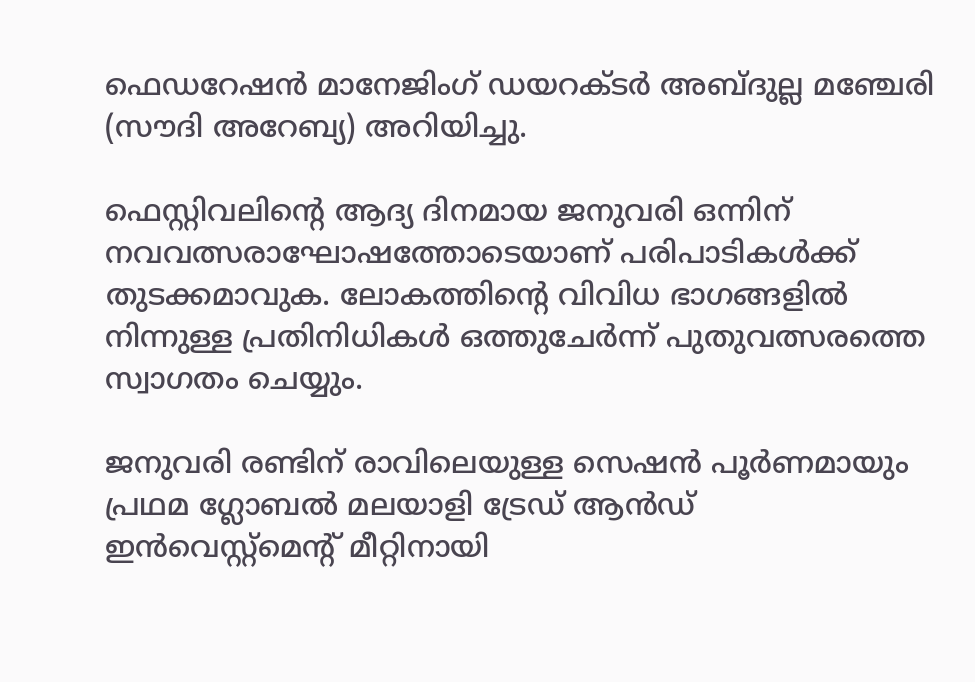ഫെഡറേഷൻ മാനേജിംഗ് ഡയറക്ടർ അബ്ദുല്ല മഞ്ചേരി (സൗദി അറേബ്യ) അറിയിച്ചു.

ഫെസ്റ്റിവലിന്‍റെ ആദ്യ ദിനമായ ജനുവരി ഒന്നിന് നവവത്സരാഘോഷത്തോടെയാണ് പരിപാടികൾക്ക് തുടക്കമാവുക. ലോകത്തിന്‍റെ വിവിധ ഭാഗങ്ങളിൽ നിന്നുള്ള പ്രതിനിധികൾ ഒത്തുചേർന്ന് പുതുവത്സരത്തെ സ്വാഗതം ചെയ്യും.

ജനുവരി രണ്ടിന് രാവിലെയുള്ള സെഷൻ പൂർണമായും പ്രഥമ ഗ്ലോബൽ മലയാളി ട്രേഡ് ആൻഡ് ഇൻവെസ്റ്റ്‌മെന്‍റ് മീറ്റിനായി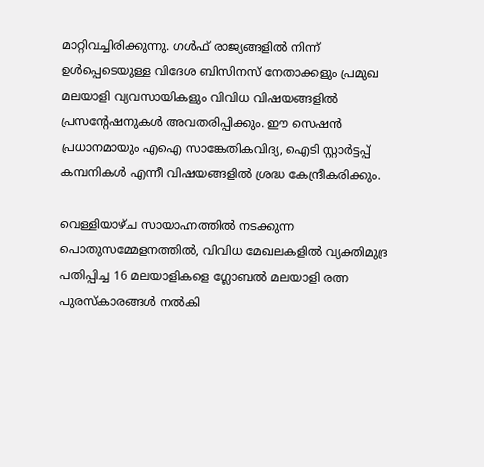മാറ്റിവച്ചിരിക്കുന്നു. ഗൾഫ് രാജ്യങ്ങളിൽ നിന്ന് ഉൾപ്പെടെയുള്ള വിദേശ ബിസിനസ് നേതാക്കളും പ്രമുഖ മലയാളി വ്യവസായികളും വിവിധ വിഷയങ്ങളിൽ പ്രസന്‍റേഷനുകൾ അവതരിപ്പിക്കും. ഈ സെഷൻ പ്രധാനമായും എഐ സാങ്കേതികവിദ്യ, ഐടി സ്റ്റാർട്ടപ്പ് കമ്പനികൾ എന്നീ വിഷയങ്ങളിൽ ശ്രദ്ധ കേന്ദ്രീകരിക്കും.

വെള്ളിയാഴ്ച സായാഹ്നത്തിൽ നടക്കുന്ന പൊതുസമ്മേളനത്തിൽ, വിവിധ മേഖലകളിൽ വ്യക്തിമുദ്ര പതിപ്പിച്ച 16 മലയാളികളെ ഗ്ലോബൽ മലയാളി രത്ന പുരസ്‌കാരങ്ങൾ നൽകി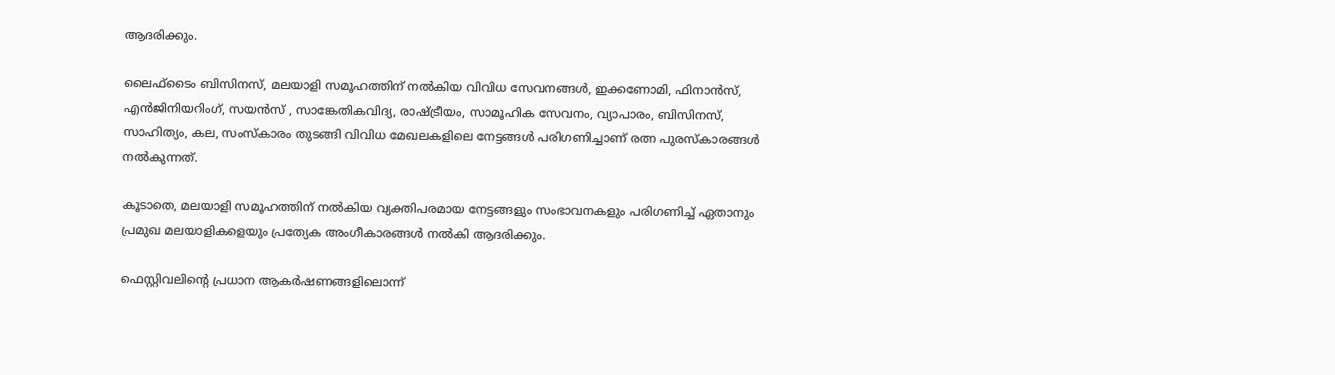ആദരിക്കും.

ലൈഫ്‌ടൈം ബിസിനസ്, മലയാളി സമൂഹത്തിന് നൽകിയ വിവിധ സേവനങ്ങൾ, ഇക്കണോമി, ഫിനാൻസ്, എൻജിനിയറിംഗ്, സയൻസ് , സാങ്കേതികവിദ്യ, രാഷ്ട്രീയം, സാമൂഹിക സേവനം, വ്യാപാരം, ബിസിനസ്, സാഹിത്യം, കല, സംസ്കാരം തുടങ്ങി വിവിധ മേഖലകളിലെ നേട്ടങ്ങൾ പരിഗണിച്ചാണ് രത്ന പുരസ്‌കാരങ്ങൾ നൽകുന്നത്.

കൂടാതെ, മലയാളി സമൂഹത്തിന് നൽകിയ വ്യക്തിപരമായ നേട്ടങ്ങളും സംഭാവനകളും പരിഗണിച്ച് ഏതാനും പ്രമുഖ മലയാളികളെയും പ്രത്യേക അംഗീകാരങ്ങൾ നൽകി ആദരിക്കും.

ഫെസ്റ്റിവലിന്‍റെ പ്രധാന ആകർഷണങ്ങളിലൊന്ന്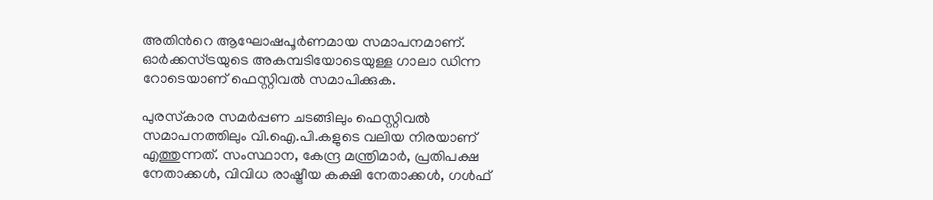അതിന്‍റെ ആഘോഷപൂർണമായ സമാപനമാണ്. ഓർക്കസ്ട്രയുടെ അകമ്പടിയോടെയുള്ള ഗാലാ ഡിന്ന റോടെയാണ് ഫെസ്റ്റിവൽ സമാപിക്കുക.

പുരസ്‌കാര സമർപ്പണ ചടങ്ങിലും ഫെസ്റ്റിവൽ സമാപനത്തിലും വി.ഐ.പി.കളുടെ വലിയ നിരയാണ് എത്തുന്നത്. സംസ്ഥാന, കേന്ദ്ര മന്ത്രിമാർ, പ്രതിപക്ഷ നേതാക്കൾ, വിവിധ രാഷ്ട്രീയ കക്ഷി നേതാക്കൾ, ഗൾഫ്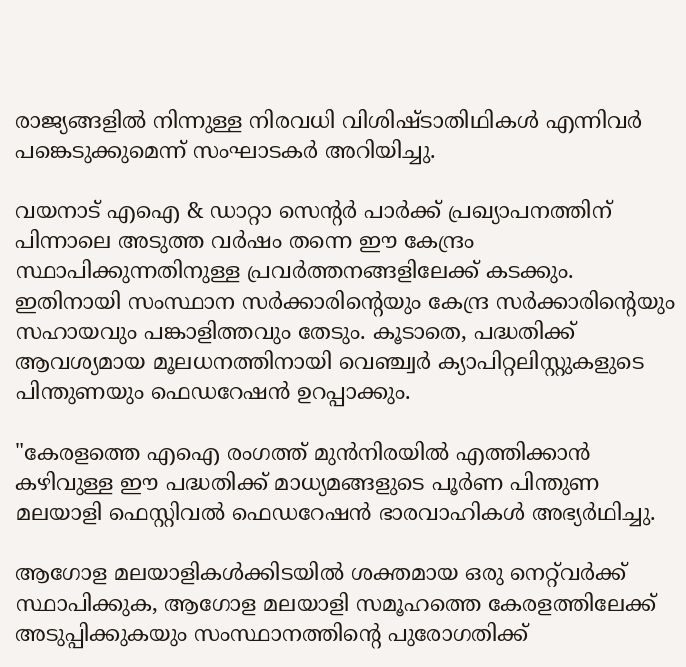രാജ്യങ്ങളിൽ നിന്നുള്ള നിരവധി വിശിഷ്ടാതിഥികൾ എന്നിവർ പങ്കെടുക്കുമെന്ന് സംഘാടകർ അറിയിച്ചു.

വയനാട് എഐ & ഡാറ്റാ സെന്‍റർ പാർക്ക് പ്രഖ്യാപനത്തിന് പിന്നാലെ അടുത്ത വർഷം തന്നെ ഈ കേന്ദ്രം സ്ഥാപിക്കുന്നതിനുള്ള പ്രവർത്തനങ്ങളിലേക്ക് കടക്കും. ഇതിനായി സംസ്ഥാന സർക്കാരിന്‍റെയും കേന്ദ്ര സർക്കാരിന്‍റെയും സഹായവും പങ്കാളിത്തവും തേടും. കൂടാതെ, പദ്ധതിക്ക് ആവശ്യമായ മൂലധനത്തിനായി വെഞ്ച്വർ ക്യാപിറ്റലിസ്റ്റുകളുടെ പിന്തുണയും ഫെഡറേഷൻ ഉറപ്പാക്കും.

"കേരളത്തെ എഐ രംഗത്ത് മുൻനിരയിൽ എത്തിക്കാൻ കഴിവുള്ള ഈ പദ്ധതിക്ക് മാധ്യമങ്ങളുടെ പൂർണ പിന്തുണ മലയാളി ഫെസ്റ്റിവൽ ഫെഡറേഷൻ ഭാരവാഹികൾ അഭ്യർഥിച്ചു.

ആഗോള മലയാളികൾക്കിടയിൽ ശക്തമായ ഒരു നെറ്റ്‌വർക്ക് സ്ഥാപിക്കുക, ആഗോള മലയാളി സമൂഹത്തെ കേരളത്തിലേക്ക് അടുപ്പിക്കുകയും സംസ്ഥാനത്തിന്‍റെ പുരോഗതിക്ക്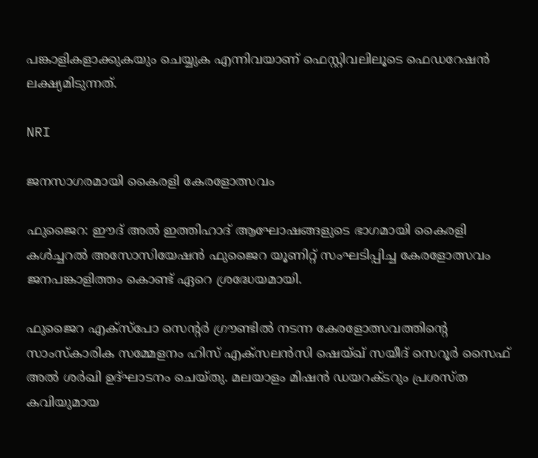പങ്കാളികളാക്കുകയും ചെയ്യുക എന്നിവയാണ് ഫെസ്റ്റിവലിലൂടെ ഫെഡറേഷൻ ലക്ഷ്യമിടുന്നത്.

NRI

ജനസാഗരമായി കൈരളി കേരളോത്സവം

ഫുജൈറ: ഈദ് അൽ ഇത്തിഹാദ് ആഘോഷങ്ങളുടെ ഭാഗമായി കൈരളി കൾച്ചറൽ അസോസിയേഷൻ ഫുജൈറ യൂണിറ്റ് സംഘടിപ്പിച്ച കേരളോത്സവം ജനപങ്കാളിത്തം കൊണ്ട് ഏറെ ശ്രദ്ധേയമായി.

ഫുജൈറ എക്സ്പോ സെന്‍റർ ഗ്രൗണ്ടിൽ നടന്ന കേരളോത്സവത്തിന്‍റെ സാംസ്കാരിക സമ്മേളനം ഹിസ് എക്സലൻസി ഷെയ്ഖ് സയീദ് സെറൂർ സൈഫ് അൽ ശർഖി ഉദ്ഘാടനം ചെയ്തു. മലയാളം മിഷൻ ഡയറക്ടറും പ്രശസ്ത കവിയുമായ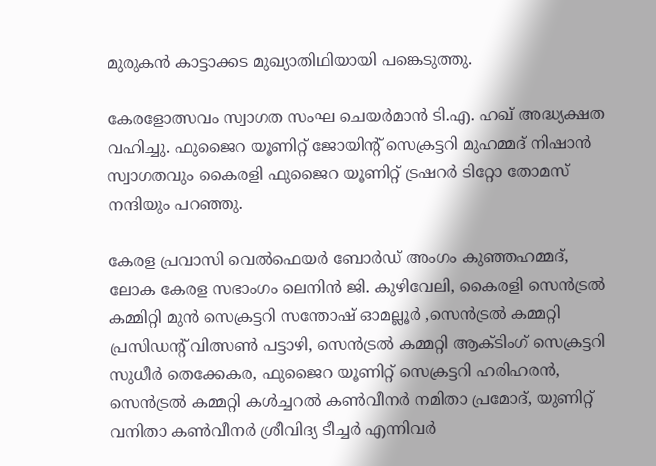മുരുകൻ കാട്ടാക്കട മുഖ്യാതിഥിയായി പങ്കെടുത്തു.

കേരളോത്സവം സ്വാഗത സംഘ ചെയർമാൻ ടി.എ. ഹഖ് അദ്ധ്യക്ഷത വഹിച്ചു. ഫുജൈറ യൂണിറ്റ് ജോയിന്‍റ് സെക്രട്ടറി മുഹമ്മദ് നിഷാൻ സ്വാഗതവും കൈരളി ഫുജൈറ യൂണിറ്റ് ട്രഷറർ ടിറ്റോ തോമസ് നന്ദിയും പറഞ്ഞു.

കേരള പ്രവാസി വെൽഫെയർ ബോർഡ് അംഗം കുഞ്ഞഹമ്മദ്, ലോക കേരള സഭാംഗം ലെനിൻ ജി. കുഴിവേലി, കൈരളി സെൻട്രൽ കമ്മിറ്റി മുൻ സെക്രട്ടറി സന്തോഷ് ഓമല്ലൂർ ,സെൻട്രൽ കമ്മറ്റി പ്രസിഡന്‍റ് വിത്സൺ പട്ടാഴി, സെൻട്രൽ കമ്മറ്റി ആക്ടിംഗ് സെക്രട്ടറി സുധീർ തെക്കേകര, ഫുജൈറ യൂണിറ്റ് സെക്രട്ടറി ഹരിഹരൻ, സെൻട്രൽ കമ്മറ്റി കൾച്ചറൽ കൺവീനർ നമിതാ പ്രമോദ്, യുണിറ്റ് വനിതാ കൺവീനർ ശ്രീവിദ്യ ടീച്ചർ എന്നിവർ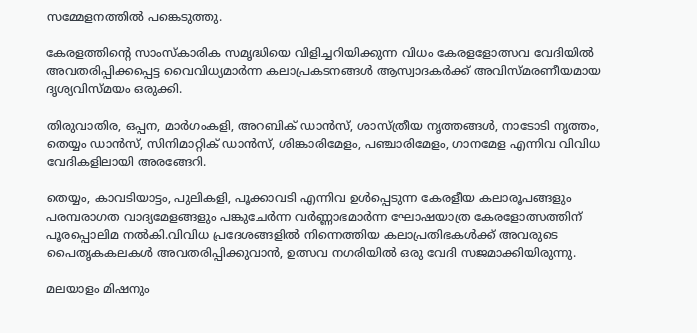സമ്മേളനത്തിൽ പങ്കെടുത്തു.

കേരളത്തിന്‍റെ സാംസ്കാരിക സമൃദ്ധിയെ വിളിച്ചറിയിക്കുന്ന വിധം കേരളളോത്സവ വേദിയിൽ അവതരിപ്പിക്കപ്പെട്ട വൈവിധ്യമാർന്ന കലാപ്രകടനങ്ങൾ ആസ്വാദകർക്ക് അവിസ്മരണീയമായ ദൃശ്യവിസ്മയം ഒരുക്കി.

തിരുവാതിര, ഒപ്പന, മാർഗംകളി, അറബിക് ഡാൻസ്, ശാസ്ത്രീയ നൃത്തങ്ങൾ, നാടോടി നൃത്തം, തെയ്യം ഡാൻസ്, സിനിമാറ്റിക് ഡാൻസ്, ശിങ്കാരിമേളം, പഞ്ചാരിമേളം, ഗാനമേള എന്നിവ വിവിധ വേദികളിലായി അരങ്ങേറി.

തെയ്യം, കാവടിയാട്ടം, പുലികളി, പൂക്കാവടി എന്നിവ ഉൾപ്പെടുന്ന കേരളീയ കലാരൂപങ്ങളും പരമ്പരാഗത വാദ്യമേളങ്ങളും പങ്കുചേർന്ന വർണ്ണാഭമാർന്ന ഘോഷയാത്ര കേരളോത്സത്തിന് പൂരപ്പൊലിമ നൽകി.വിവിധ പ്രദേശങ്ങളിൽ നിന്നെത്തിയ കലാപ്രതിഭകൾക്ക് അവരുടെ പൈതൃകകലകൾ അവതരിപ്പിക്കുവാൻ, ഉത്സവ നഗരിയിൽ ഒരു വേദി സജമാക്കിയിരുന്നു.

മലയാളം മിഷനും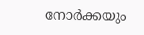നോർക്കയും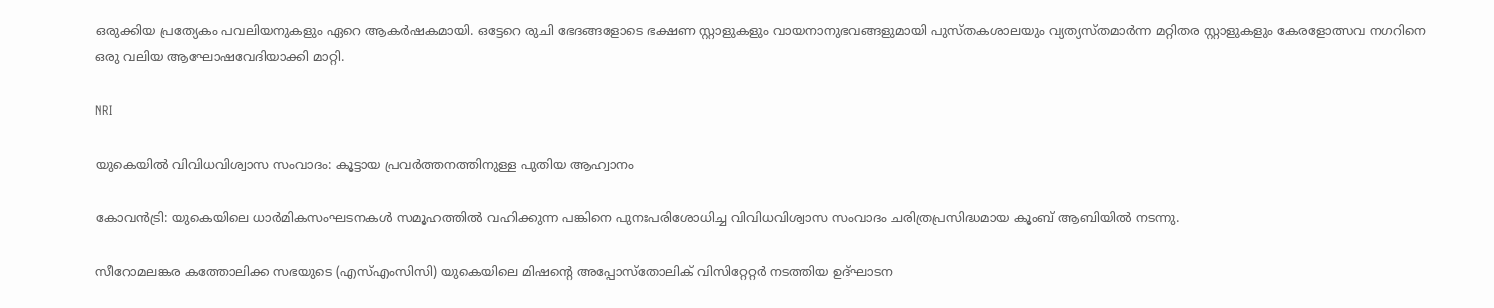ഒരുക്കിയ പ്രത്യേകം പവലിയനുകളും ഏറെ ആകർഷകമായി. ഒട്ടേറെ രുചി ഭേദങ്ങളോടെ ഭക്ഷണ സ്റ്റാളുകളും വായനാനുഭവങ്ങളുമായി പുസ്തകശാലയും വ്യത്യസ്തമാർന്ന മറ്റിതര സ്റ്റാളുകളും കേരളോത്സവ നഗറിനെ ഒരു വലിയ ആഘോഷവേദിയാക്കി മാറ്റി.

NRI

യുകെയിൽ വിവിധവിശ്വാസ സംവാദം: കൂട്ടായ പ്രവർത്തനത്തിനുള്ള പുതിയ ആഹ്വാനം

കോവൻട്രി: യുകെയിലെ ധാർമികസംഘടനകൾ സമൂഹത്തിൽ വഹിക്കുന്ന പങ്കിനെ പുനഃപരിശോധിച്ച വിവിധവിശ്വാസ സംവാദം ചരിത്രപ്രസിദ്ധമായ കൂംബ് ആബിയിൽ നടന്നു.

സീറോമലങ്കര കത്തോലിക്ക സഭയുടെ (എസ്എംസിസി) യുകെയിലെ മിഷന്‍റെ അപ്പോസ്തോലിക് വിസിറ്റേറ്റർ നടത്തിയ ഉദ്ഘാടന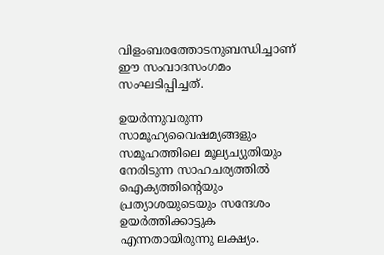വിളംബരത്തോടനുബന്ധിച്ചാണ് ഈ സംവാദസംഗമം സംഘടിപ്പിച്ചത്.

ഉയർന്നുവരുന്ന സാമൂഹ്യവൈഷമ്യങ്ങളും സമൂഹത്തിലെ മൂല്യച്യുതിയും നേരിടുന്ന സാഹചര്യത്തിൽ ഐക്യത്തിന്‍റെയും പ്രത്യാശയുടെയും സന്ദേശം ഉയർത്തിക്കാട്ടുക എന്നതായിരുന്നു ലക്ഷ്യം.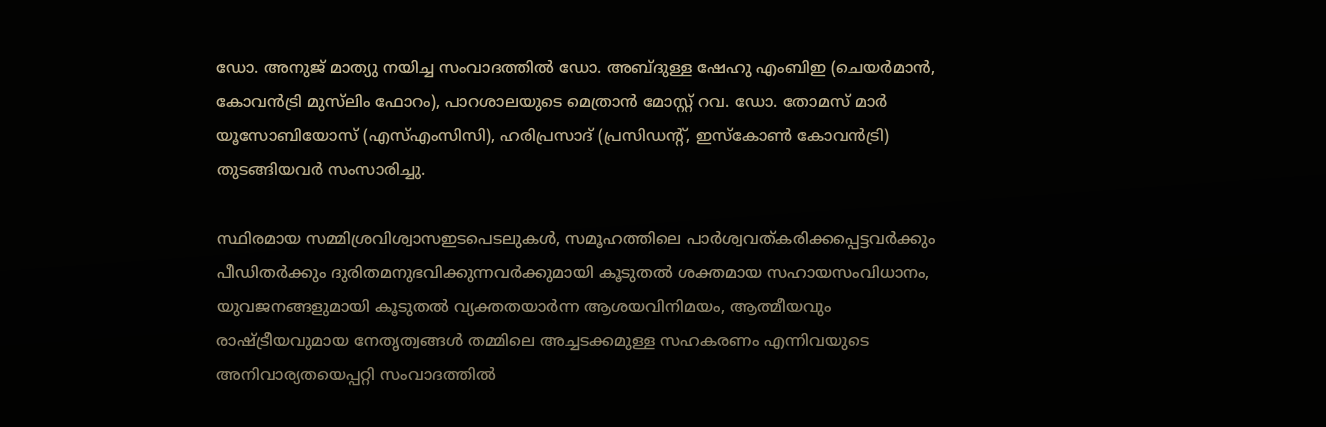ഡോ. അനുജ് മാത്യു നയിച്ച സംവാദത്തിൽ ഡോ. അബ്ദുള്ള ഷേഹു എംബിഇ (ചെയർമാൻ, കോവൻട്രി മുസ്‌ലിം ഫോറം), പാറശാലയുടെ മെത്രാൻ മോസ്റ്റ്‌ റവ. ഡോ. തോമസ് മാർ യൂസോബിയോസ് (എസ്എംസിസി), ഹരിപ്രസാദ് (പ്രസിഡന്‍റ്, ഇസ്കോൺ കോവൻട്രി) തുടങ്ങിയവർ സംസാരിച്ചു.

സ്ഥിരമായ സമ്മിശ്രവിശ്വാസഇടപെടലുകൾ, സമൂഹത്തിലെ പാർശ്വവത്കരിക്കപ്പെട്ടവർക്കും പീഡിതർക്കും ദുരിതമനുഭവിക്കുന്നവർക്കുമായി കൂടുതൽ ശക്തമായ സഹായസംവിധാനം, യുവജനങ്ങളുമായി കൂടുതൽ വ്യക്തതയാർന്ന ആശയവിനിമയം, ആത്മീയവും രാഷ്ട്രീയവുമായ നേതൃത്വങ്ങൾ തമ്മിലെ അച്ചടക്കമുള്ള സഹകരണം എന്നിവയുടെ അനിവാര്യതയെപ്പറ്റി സംവാദത്തിൽ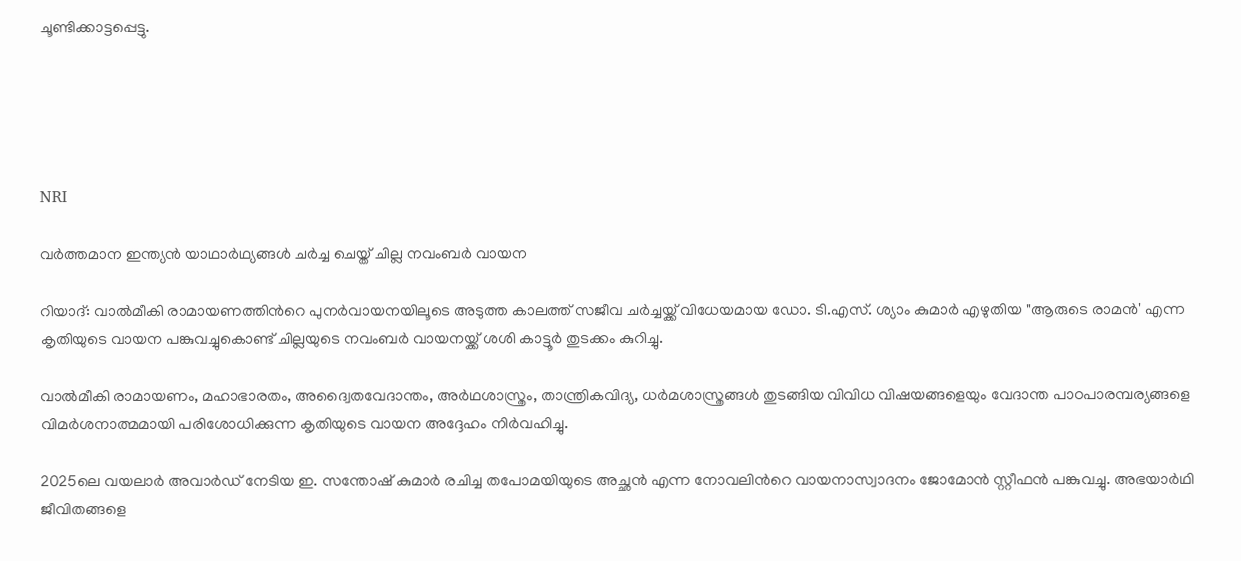ചൂണ്ടിക്കാട്ടപ്പെട്ടു.





NRI

വർത്തമാന ഇന്ത്യൻ യാഥാർഥ്യങ്ങൾ ചർച്ച ചെയ്ത് ചില്ല നവംബർ വായന

റിയാദ്: വാൽമീകി രാമായണത്തിന്‍റെ പുനർവായനയിലൂടെ അടുത്ത കാലത്ത് സജീവ ചർച്ചയ്ക്ക് വിധേയമായ ഡോ. ടി.എസ്. ശ്യാം കുമാർ എഴുതിയ "ആരുടെ രാമൻ' എന്ന കൃതിയുടെ വായന പങ്കുവച്ചുകൊണ്ട് ചില്ലയുടെ നവംബർ വായനയ്ക്ക് ശശി കാട്ടൂർ തുടക്കം കുറിച്ചു.

വാൽമീകി രാമായണം, മഹാഭാരതം, അദ്വൈതവേദാന്തം, അര്‍ഥശാസ്ത്രം, താന്ത്രികവിദ്യ, ധർമശാസ്ത്രങ്ങൾ തുടങ്ങിയ വിവിധ വിഷയങ്ങളെയും വേദാന്ത പാഠപാരമ്പര്യങ്ങളെ വിമർശനാത്മമായി പരിശോധിക്കുന്ന കൃതിയുടെ വായന അദ്ദേഹം നിർവഹിച്ചു.

2025ലെ വയലാർ അവാർഡ് നേടിയ ഇ. സന്തോഷ് കുമാർ രചിച്ച തപോമയിയുടെ അച്ഛൻ എന്ന നോവലിന്‍റെ വായനാസ്വാദനം ജോമോൻ സ്റ്റീഫൻ പങ്കുവച്ചു. അഭയാർഥി ജീവിതങ്ങളെ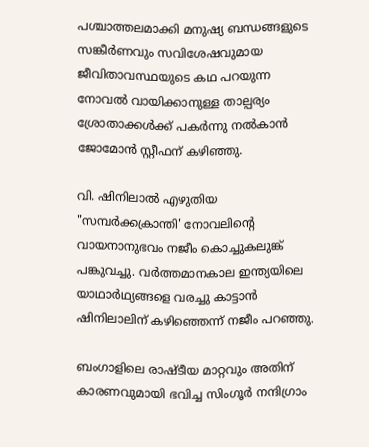പശ്ചാത്തലമാക്കി മനുഷ്യ ബന്ധങ്ങളുടെ സങ്കീർണവും സവിശേഷവുമായ ജീവിതാവസ്ഥയുടെ കഥ പറയുന്ന നോവൽ വായിക്കാനുള്ള താല്പര്യം ശ്രോതാക്കൾക്ക് പകർന്നു നൽകാൻ ജോമോൻ സ്റ്റീഫന് കഴിഞ്ഞു.

വി. ഷിനിലാൽ എഴുതിയ "സമ്പർക്കക്രാന്തി' നോവലിന്‍റെ വായനാനുഭവം നജീം കൊച്ചുകലുങ്ക് പങ്കുവച്ചു. വർത്തമാനകാല ഇന്ത്യയിലെ യാഥാർഥ്യങ്ങളെ വരച്ചു കാട്ടാൻ ഷിനിലാലിന് കഴിഞ്ഞെന്ന് നജീം പറഞ്ഞു.

ബംഗാളിലെ രാഷ്‌ടീയ മാറ്റവും അതിന് കാരണവുമായി ഭവിച്ച സിംഗൂർ നന്ദിഗ്രാം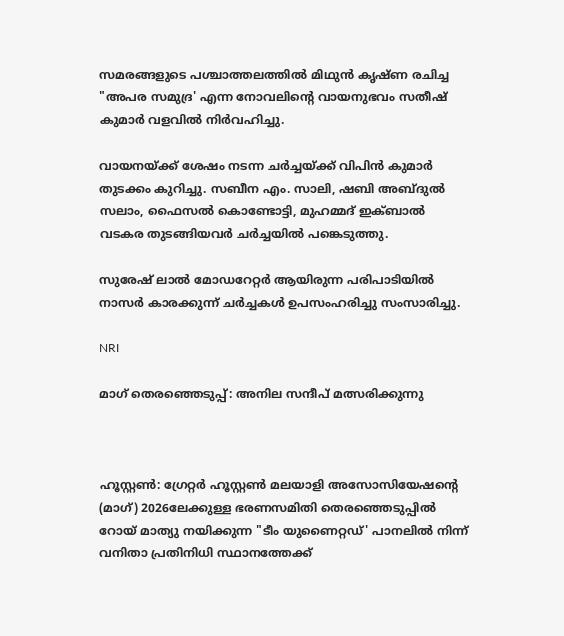സമരങ്ങളുടെ പശ്ചാത്തലത്തിൽ മിഥുൻ കൃഷ്‍ണ രചിച്ച "അപര സമുദ്ര' എന്ന നോവലിന്‍റെ വായനുഭവം സതീഷ് കുമാർ വളവിൽ നിർവഹിച്ചു.

വായനയ്ക്ക് ശേഷം നടന്ന ചർച്ചയ്ക്ക് വിപിൻ കുമാർ തുടക്കം കുറിച്ചു. സബീന എം. സാലി, ഷബി അബ്ദുൽ സലാം, ഫൈസൽ കൊണ്ടോട്ടി, മുഹമ്മദ് ഇക്ബാൽ വടകര തുടങ്ങിയവർ ചർച്ചയിൽ പങ്കെടുത്തു.

സുരേഷ് ലാൽ മോഡറേറ്റർ ആയിരുന്ന പരിപാടിയിൽ നാസർ കാരക്കുന്ന് ചർച്ചകൾ ഉപസംഹരിച്ചു സംസാരിച്ചു.

NRI

മാഗ് തെരഞ്ഞെടുപ്പ്: അനില സന്ദീപ് മത്സരിക്കുന്നു



ഹൂസ്റ്റൺ: ഗ്രേറ്റർ ഹൂസ്റ്റൺ മലയാളി അസോസിയേഷന്‍റെ (മാഗ്) 2026ലേക്കുള്ള ഭരണസമിതി തെരഞ്ഞെടുപ്പിൽ റോയ് മാത്യു നയിക്കുന്ന "ടീം യുണൈറ്റഡ്' പാനലിൽ നിന്ന് വനിതാ പ്രതിനിധി സ്ഥാനത്തേക്ക്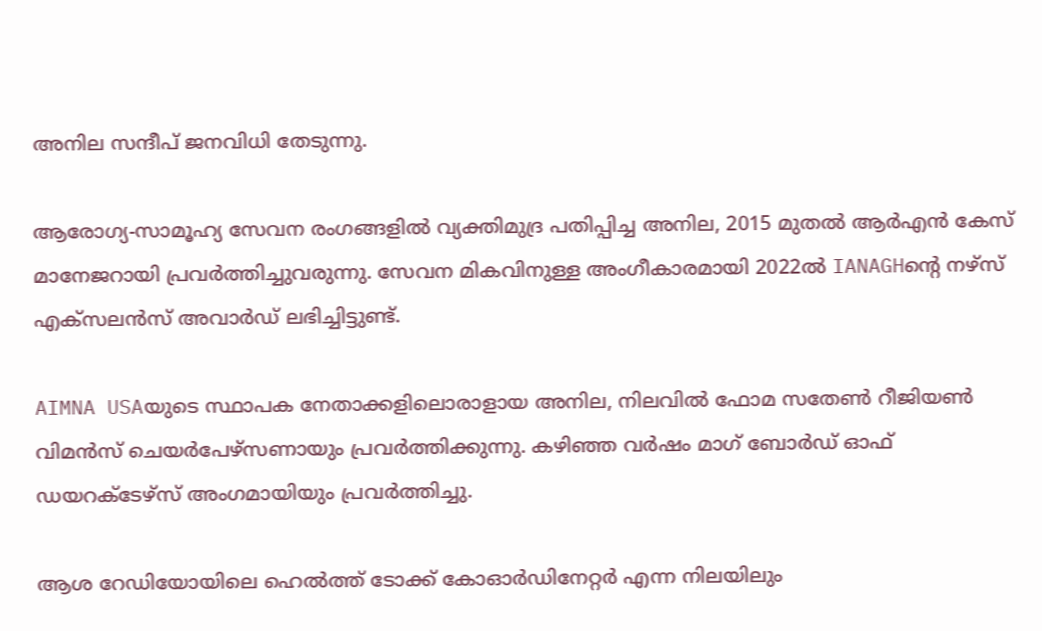അനില സന്ദീപ് ജനവിധി തേടുന്നു.

ആരോഗ്യ-സാമൂഹ്യ സേവന രംഗങ്ങളിൽ വ്യക്തിമുദ്ര പതിപ്പിച്ച അനില, 2015 മുതൽ ആർഎൻ കേസ് മാനേജറായി പ്രവർത്തിച്ചുവരുന്നു. സേവന മികവിനുള്ള അംഗീകാരമായി 2022ൽ IANAGHന്‍റെ നഴ്സ് എക്സലൻസ് അവാർഡ് ലഭിച്ചിട്ടുണ്ട്.

AIMNA USAയുടെ സ്ഥാപക നേതാക്കളിലൊരാളായ അനില, നിലവിൽ ഫോമ സതേൺ റീജിയൺ വിമൻസ് ചെയർപേഴ്സണായും പ്രവർത്തിക്കുന്നു. കഴിഞ്ഞ വർഷം മാഗ് ബോർഡ് ഓഫ് ഡയറക്ടേഴ്സ് അംഗമായി‌യും പ്രവർത്തിച്ചു.

ആശ റേഡിയോയിലെ ഹെൽത്ത് ടോക്ക് കോഓർഡിനേറ്റർ എന്ന നിലയിലും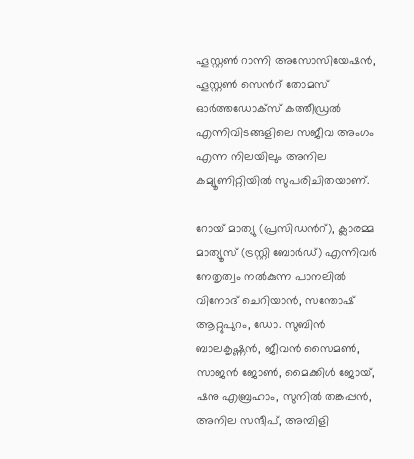ഹൂസ്റ്റൺ റാന്നി അസോസിയേഷൻ, ഹൂസ്റ്റൺ സെന്‍റ് തോമസ് ഓർത്തഡോക്സ് കത്തീഡ്രൽ എന്നിവിടങ്ങളിലെ സജീവ അംഗം എന്ന നിലയിലും അനില കമ്യൂണിറ്റിയിൽ സുപരിചിതയാണ്.

റോയ് മാത്യു (പ്രസിഡന്‍റ്), ക്ലാരമ്മ മാത്യൂസ് (ട്രസ്റ്റി ബോർഡ്) എന്നിവർ നേതൃത്വം നൽകുന്ന പാനലിൽ വിനോദ് ചെറിയാൻ, സന്തോഷ് ആറ്റുപുറം, ഡോ. സുബിൻ ബാലകൃഷ്ണൻ, ജീവൻ സൈമൺ, സാജൻ ജോൺ, മൈക്കിൾ ജോയ്, ഷനു എബ്രഹാം, സുനിൽ തങ്കപ്പൻ, അനില സന്ദീപ്, അമ്പിളി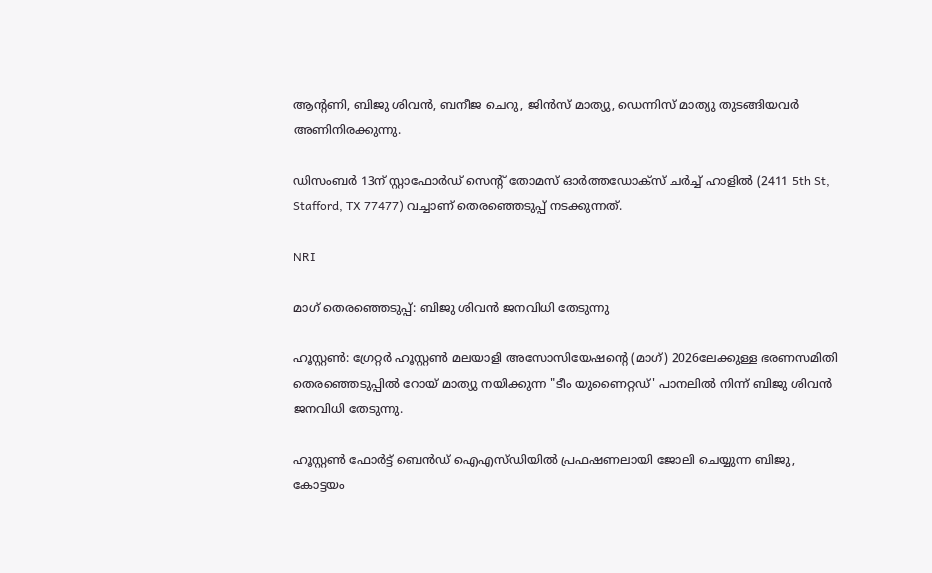ആന്‍റണി, ബിജു ശിവൻ, ബനീജ ചെറു, ജിൻസ് മാത്യു, ഡെന്നിസ് മാത്യു തുടങ്ങിയവർ അണിനിരക്കുന്നു.

ഡിസംബർ 13ന് സ്റ്റാഫോർഡ് സെന്‍റ് തോമസ് ഓർത്തഡോക്സ് ചർച്ച് ഹാളിൽ (2411 5th St, Stafford, TX 77477) വച്ചാണ് തെരഞ്ഞെടുപ്പ് നടക്കുന്നത്.

NRI

മാഗ് തെരഞ്ഞെടുപ്പ്: ബിജു ശിവൻ ജനവിധി തേടുന്നു

ഹൂസ്റ്റൺ: ഗ്രേറ്റർ ഹൂസ്റ്റൺ മലയാളി അസോസിയേഷന്‍റെ (മാഗ്) 2026ലേക്കുള്ള ഭരണസമിതി തെരഞ്ഞെടുപ്പിൽ റോയ് മാത്യു നയിക്കുന്ന "ടീം യുണൈറ്റഡ്' പാനലിൽ നിന്ന് ബിജു ശിവൻ ജനവിധി തേടുന്നു.

ഹൂസ്റ്റൺ ഫോർട്ട് ബെൻഡ് ഐഎസ്ഡിയിൽ പ്രഫഷണലായി ജോലി ചെയ്യുന്ന ബിജു, കോട്ടയം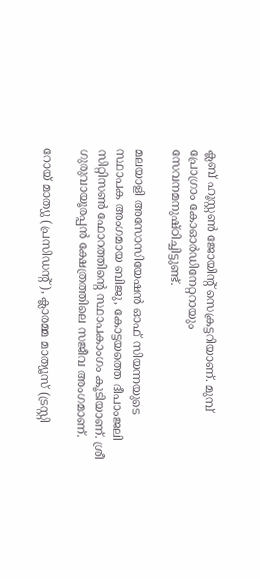ക്ലബ് ഹൂസ്റ്റൺ ജോയിന്‍റ് സെക്രട്ടറിയാണ്. മുമ്പ് പ്രോഗ്രാം കോഓർഡിനേറ്ററായും സേവനമനുഷ്ഠിച്ചിട്ടുണ്ട്.

മലയാളി അസോസിയേഷൻ ഓഫ് സിയന്നയുടെ സ്ഥാപക അംഗമായ ബിജു, കോട്ടയത്തെ ദീപാംജലി സിറ്റിസൺ ഫോറത്തിന്‍റെ സ്ഥാപകാംഗം കൂടിയാണ്. ശ്രീ ഗുരുവായൂരപ്പൻ ക്ഷേത്രത്തിലെ സജീവ അംഗമാണ്.

റോയ് മാത്യു (പ്രസിഡന്‍റ്), ക്ലാരമ്മ മാത്യൂസ് (ട്രസ്റ്റി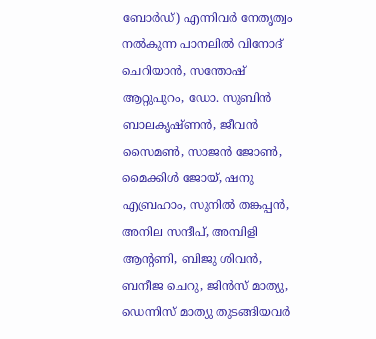ബോർഡ്) എന്നിവർ നേതൃത്വം നൽകുന്ന പാനലിൽ വിനോദ് ചെറിയാൻ, സന്തോഷ് ആറ്റുപുറം, ഡോ. സുബിൻ ബാലകൃഷ്ണൻ, ജീവൻ സൈമൺ, സാജൻ ജോൺ, മൈക്കിൾ ജോയ്, ഷനു എബ്രഹാം, സുനിൽ തങ്കപ്പൻ, അനില സന്ദീപ്, അമ്പിളി ആന്‍റണി, ബിജു ശിവൻ, ബനീജ ചെറു, ജിൻസ് മാത്യു, ഡെന്നിസ് മാത്യു തുടങ്ങിയവർ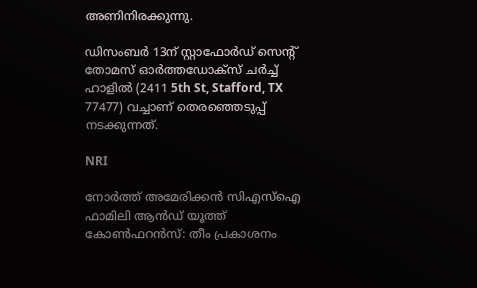അണിനിരക്കുന്നു.

ഡിസംബർ 13ന് സ്റ്റാഫോർഡ് സെന്‍റ് തോമസ് ഓർത്തഡോക്സ് ചർച്ച് ഹാളിൽ (2411 5th St, Stafford, TX 77477) വച്ചാണ് തെരഞ്ഞെടുപ്പ് നടക്കുന്നത്.

NRI

നോർത്ത് അമേരിക്കൻ സിഎസ്ഐ ഫാമിലി ആൻഡ് യൂത്ത് കോൺഫറൻസ്: തീം പ്രകാശനം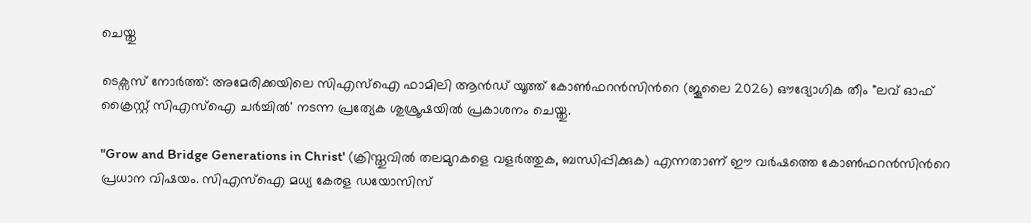ചെയ്തു

ടെക്സസ് നോർത്ത്: അമേരിക്കയിലെ സിഎസ്ഐ ഫാമിലി ആൻഡ് യൂത്ത് കോൺഫറൻസിന്‍റെ (ജൂലൈ 2026) ഔദ്യോഗിക തീം "ലവ് ഓഫ് ക്രൈസ്റ്റ് സിഎസ്ഐ ചർച്ചിൽ' നടന്ന പ്രത്യേക ശുശ്രൂഷയിൽ പ്രകാശനം ചെയ്തു.

"Grow and Bridge Generations in Christ' (ക്രിസ്തുവിൽ തലമുറകളെ വളർത്തുക, ബന്ധിപ്പിക്കുക) എന്നതാണ് ഈ വർഷത്തെ കോൺഫറൻസിന്‍റെ പ്രധാന വിഷയം. സിഎസ്ഐ മധ്യ കേരള ഡയോസിസ്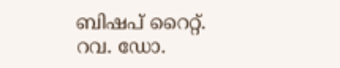ബിഷപ് റൈറ്റ്. റവ. ഡോ.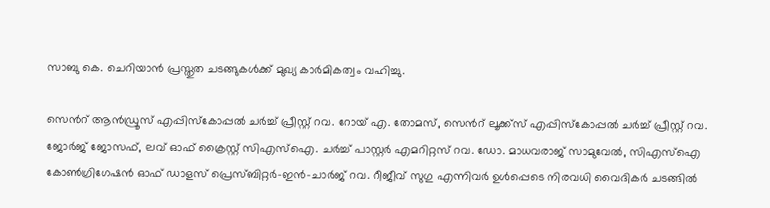സാബു കെ. ചെറിയാൻ പ്രസ്തുത ചടങ്ങുകൾക്ക് മുഖ്യ കാർമികത്വം വഹിച്ചു.

സെന്‍റ് ആൻഡ്രൂസ് എപ്പിസ്കോപ്പൽ ചർച്ച് പ്രീസ്റ്റ് റവ. റോയ് എ. തോമസ്, സെന്‍റ് ലൂക്ക്സ് എപ്പിസ്കോപ്പൽ ചർച്ച് പ്രീസ്റ്റ് റവ. ജോർജ് ജോസഫ്, ലവ് ഓഫ് ക്രൈസ്റ്റ് സിഎസ്ഐ. ചർച്ച് പാസ്റ്റർ എമറിറ്റസ് റവ. ഡോ. മാധവരാജ് സാമുവേൽ, സിഎസ്ഐ കോൺഗ്രിഗേഷൻ ഓഫ് ഡാളസ് പ്രെസ്ബിറ്റർ-ഇൻ-ചാർജ് റവ. റീജീവ് സുഗു എന്നിവർ ഉൾപ്പെടെ നിരവധി വൈദികർ ചടങ്ങിൽ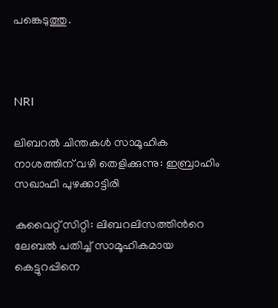പങ്കെടുത്തു.



NRI

ലിബറൽ ചിന്തകൾ സാമൂഹിക നാശത്തിന് വഴി തെളിക്കുന്നു: ഇബ്രാഹിം സഖാഫി പുഴക്കാട്ടിരി

കുവൈറ്റ് സിറ്റി: ലിബറലിസത്തിന്‍റെ ലേബൽ പതിച്ച് സാമൂഹികമായ കെട്ടുറപ്പിനെ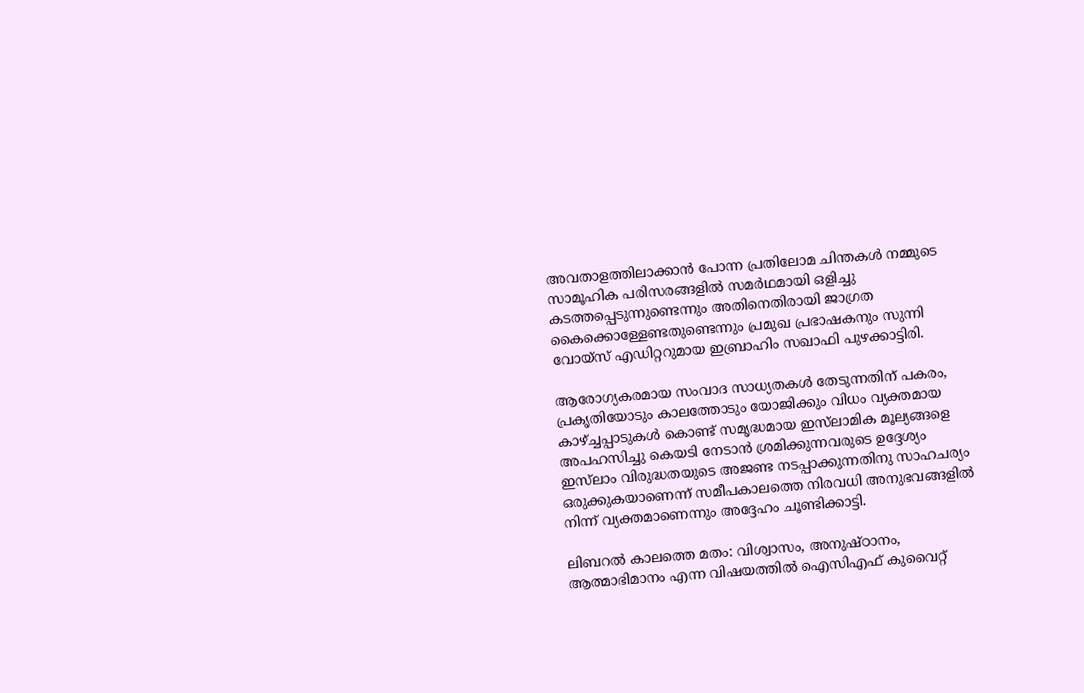അവതാളത്തിലാക്കാൻ പോന്ന പ്രതിലോമ ചിന്തകൾ നമ്മുടെ സാമൂഹിക പരിസരങ്ങളിൽ സമർഥമായി ഒളിച്ചു കടത്തപ്പെടുന്നുണ്ടെന്നും അതിനെതിരായി ജാഗ്രത കൈക്കൊള്ളേണ്ടതുണ്ടെന്നും പ്രമുഖ പ്രഭാഷകനും സുന്നി വോയ്സ് എഡിറ്ററുമായ ഇബ്രാഹിം സഖാഫി പുഴക്കാട്ടിരി.

ആരോഗ്യകരമായ സംവാദ സാധ്യതകൾ തേടുന്നതിന് പകരം, പ്രകൃതിയോടും കാലത്തോടും യോജിക്കും വിധം വ്യക്തമായ കാഴ്ച്ചപ്പാടുകൾ കൊണ്ട് സമൃദ്ധമായ ഇസ്‌ലാമിക മൂല്യങ്ങളെ അപഹസിച്ചു കെയടി നേടാൻ ശ്രമിക്കുന്നവരുടെ ഉദ്ദേശ്യം ഇസ്‌ലാം വിരുദ്ധതയുടെ അജണ്ട നടപ്പാക്കുന്നതിനു സാഹചര്യം ഒരുക്കുകയാണെന്ന് സമീപകാലത്തെ നിരവധി അനുഭവങ്ങളിൽ നിന്ന് വ്യക്തമാണെന്നും അദ്ദേഹം ചൂണ്ടിക്കാട്ടി.

ലിബറൽ കാലത്തെ മതം: വിശ്വാസം, അനുഷ്ഠാനം, ആത്മാഭിമാനം എന്ന വിഷയത്തിൽ ഐസിഎഫ് കുവൈറ്റ്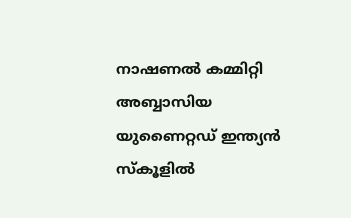നാഷണൽ കമ്മിറ്റി അബ്ബാസിയ യുണൈറ്റഡ് ഇന്ത്യൻ സ്കൂളിൽ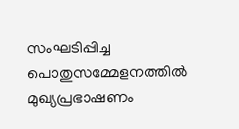സംഘടിപ്പിച്ച പൊതുസമ്മേളനത്തിൽ മുഖ്യപ്രഭാഷണം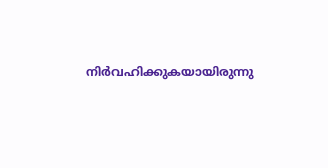നിർവഹിക്കുകയായിരുന്നു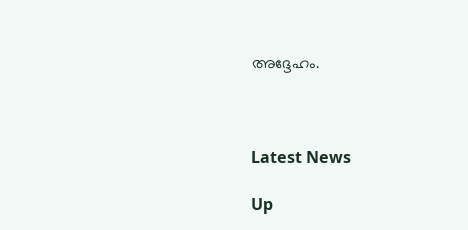അദ്ദേഹം.



Latest News

Up